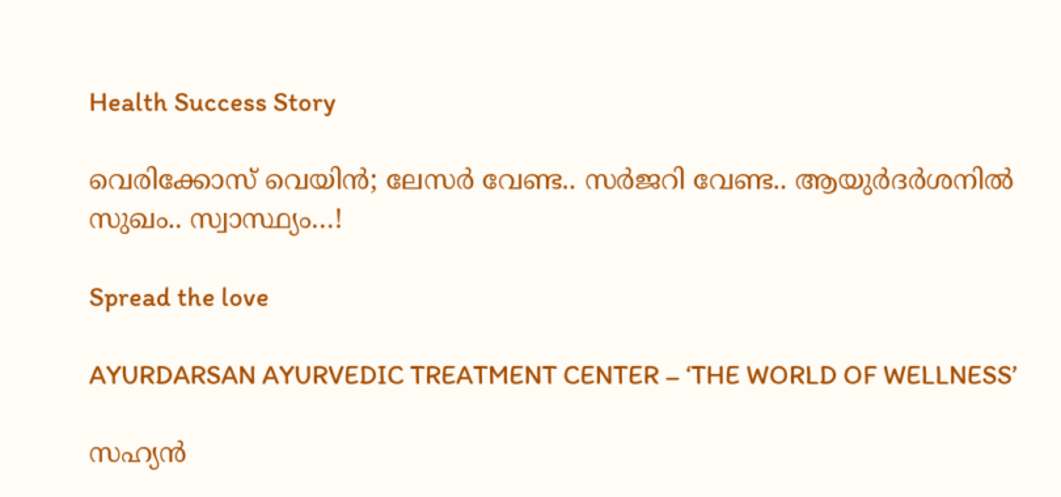Health Success Story

വെരിക്കോസ് വെയിന്‍; ലേസര്‍ വേണ്ട.. സര്‍ജറി വേണ്ട.. ആയുര്‍ദര്‍ശനില്‍ സുഖം.. സ്വാസ്ഥ്യം…!

Spread the love

AYURDARSAN AYURVEDIC TREATMENT CENTER – ‘THE WORLD OF WELLNESS’

സഹ്യന്‍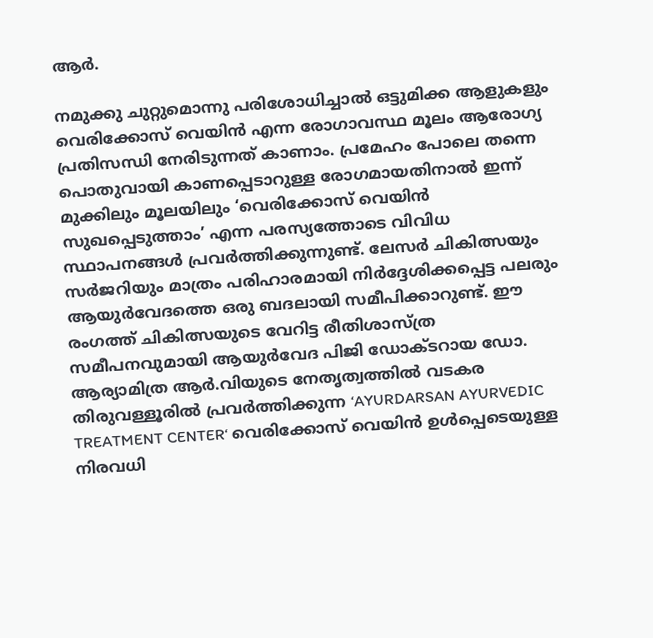ആര്‍.

നമുക്കു ചുറ്റുമൊന്നു പരിശോധിച്ചാല്‍ ഒട്ടുമിക്ക ആളുകളും വെരിക്കോസ് വെയിന്‍ എന്ന രോഗാവസ്ഥ മൂലം ആരോഗ്യ പ്രതിസന്ധി നേരിടുന്നത് കാണാം. പ്രമേഹം പോലെ തന്നെ പൊതുവായി കാണപ്പെടാറുള്ള രോഗമായതിനാല്‍ ഇന്ന് മുക്കിലും മൂലയിലും ‘വെരിക്കോസ് വെയിന്‍ സുഖപ്പെടുത്താം’ എന്ന പരസ്യത്തോടെ വിവിധ സ്ഥാപനങ്ങള്‍ പ്രവര്‍ത്തിക്കുന്നുണ്ട്. ലേസര്‍ ചികിത്സയും സര്‍ജറിയും മാത്രം പരിഹാരമായി നിര്‍ദ്ദേശിക്കപ്പെട്ട പലരും ആയുര്‍വേദത്തെ ഒരു ബദലായി സമീപിക്കാറുണ്ട്. ഈ രംഗത്ത് ചികിത്സയുടെ വേറിട്ട രീതിശാസ്ത്ര സമീപനവുമായി ആയുര്‍വേദ പിജി ഡോക്ടറായ ഡോ. ആര്യാമിത്ര ആര്‍.വിയുടെ നേതൃത്വത്തില്‍ വടകര തിരുവള്ളൂരില്‍ പ്രവര്‍ത്തിക്കുന്ന ‘AYURDARSAN AYURVEDIC TREATMENT CENTER‘ വെരിക്കോസ് വെയിന്‍ ഉള്‍പ്പെടെയുള്ള നിരവധി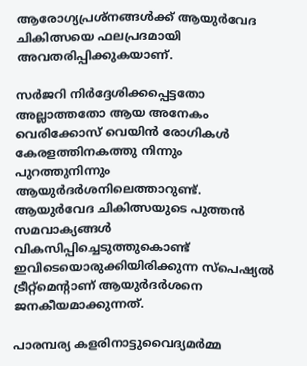ആരോഗ്യപ്രശ്‌നങ്ങള്‍ക്ക് ആയുര്‍വേദ ചികിത്സയെ ഫലപ്രദമായി അവതരിപ്പിക്കുകയാണ്.

സര്‍ജറി നിര്‍ദ്ദേശിക്കപ്പെട്ടതോ അല്ലാത്തതോ ആയ അനേകം വെരിക്കോസ് വെയിന്‍ രോഗികള്‍ കേരളത്തിനകത്തു നിന്നും പുറത്തുനിന്നും ആയുര്‍ദര്‍ശനിലെത്താറുണ്ട്. ആയുര്‍വേദ ചികിത്സയുടെ പുത്തന്‍ സമവാക്യങ്ങള്‍ വികസിപ്പിച്ചെടുത്തുകൊണ്ട് ഇവിടെയൊരുക്കിയിരിക്കുന്ന സ്‌പെഷ്യല്‍ ട്രീറ്റ്‌മെന്റാണ് ആയുര്‍ദര്‍ശനെ ജനകീയമാക്കുന്നത്.

പാരമ്പര്യ കളരിനാട്ടുവൈദ്യമര്‍മ്മ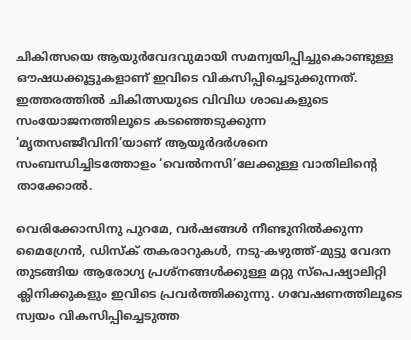ചികിത്സയെ ആയുര്‍വേദവുമായി സമന്വയിപ്പിച്ചുകൊണ്ടുള്ള ഔഷധക്കൂട്ടുകളാണ് ഇവിടെ വികസിപ്പിച്ചെടുക്കുന്നത്. ഇത്തരത്തില്‍ ചികിത്സയുടെ വിവിധ ശാഖകളുടെ സംയോജനത്തിലൂടെ കടഞ്ഞെടുക്കുന്ന ‘മൃതസഞ്ജീവിനി’യാണ് ആയൂര്‍ദര്‍ശനെ സംബന്ധിച്ചിടത്തോളം ‘വെല്‍നസി’ലേക്കുള്ള വാതിലിന്റെ താക്കോല്‍.

വെരിക്കോസിനു പുറമേ, വര്‍ഷങ്ങള്‍ നീണ്ടുനില്‍ക്കുന്ന മൈഗ്രേന്‍, ഡിസ്‌ക് തകരാറുകള്‍, നടു-കഴുത്ത്-മുട്ടു വേദന തുടങ്ങിയ ആരോഗ്യ പ്രശ്‌നങ്ങള്‍ക്കുള്ള മറ്റു സ്‌പെഷ്യാലിറ്റി ക്ലിനിക്കുകളും ഇവിടെ പ്രവര്‍ത്തിക്കുന്നു. ഗവേഷണത്തിലൂടെ സ്വയം വികസിപ്പിച്ചെടുത്ത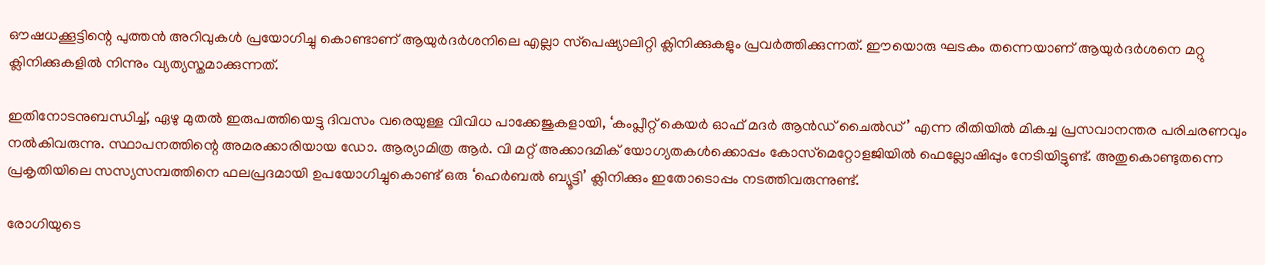ഔഷധക്കൂട്ടിന്റെ പുത്തന്‍ അറിവുകള്‍ പ്രയോഗിച്ചു കൊണ്ടാണ് ആയുര്‍ദര്‍ശനിലെ എല്ലാ സ്‌പെഷ്യാലിറ്റി ക്ലിനിക്കുകളും പ്രവര്‍ത്തിക്കുന്നത്. ഈയൊരു ഘടകം തന്നെയാണ് ആയുര്‍ദര്‍ശനെ മറ്റു ക്ലിനിക്കുകളില്‍ നിന്നും വ്യത്യസ്തമാക്കുന്നത്.

ഇതിനോടനുബന്ധിച്ച്, ഏഴു മുതല്‍ ഇരുപത്തിയെട്ടു ദിവസം വരെയുള്ള വിവിധ പാക്കേജുകളായി, ‘കംപ്ലീറ്റ് കെയര്‍ ഓഫ് മദര്‍ ആന്‍ഡ് ചൈല്‍ഡ്’ എന്ന രീതിയില്‍ മികച്ച പ്രസവാനന്തര പരിചരണവും നല്‍കിവരുന്നു. സ്ഥാപനത്തിന്റെ അമരക്കാരിയായ ഡോ. ആര്യാമിത്ര ആര്‍. വി മറ്റ് അക്കാദമിക് യോഗ്യതകള്‍ക്കൊപ്പം കോസ്‌മെറ്റോളജിയില്‍ ഫെല്ലോഷിപ്പും നേടിയിട്ടുണ്ട്. അതുകൊണ്ടുതന്നെ പ്രകൃതിയിലെ സസ്യസമ്പത്തിനെ ഫലപ്രദമായി ഉപയോഗിച്ചുകൊണ്ട് ഒരു ‘ഹെര്‍ബല്‍ ബ്യൂട്ടി’ ക്ലിനിക്കും ഇതോടൊപ്പം നടത്തിവരുന്നുണ്ട്.

രോഗിയുടെ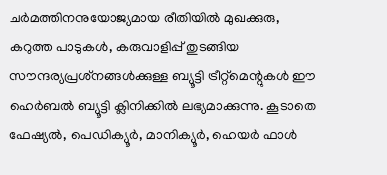ചര്‍മത്തിനനുയോജ്യമായ രീതിയില്‍ മുഖക്കുരു, കറുത്ത പാടുകള്‍, കരുവാളിപ്പ് തുടങ്ങിയ സൗന്ദര്യപ്രശ്‌നങ്ങള്‍ക്കുള്ള ബ്യൂട്ടി ട്രീറ്റ്‌മെന്റുകള്‍ ഈ ഹെര്‍ബല്‍ ബ്യൂട്ടി ക്ലിനിക്കില്‍ ലഭ്യമാക്കുന്നു. കൂടാതെ ഫേഷ്യല്‍, പെഡിക്യൂര്‍, മാനിക്യൂര്‍, ഹെയര്‍ ഫാള്‍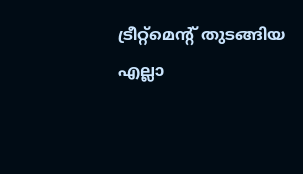ട്രീറ്റ്‌മെന്റ് തുടങ്ങിയ എല്ലാ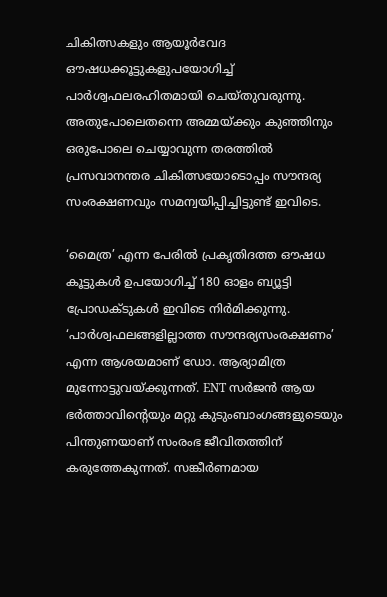ചികിത്സകളും ആയൂര്‍വേദ ഔഷധക്കൂട്ടുകളുപയോഗിച്ച് പാര്‍ശ്വഫലരഹിതമായി ചെയ്തുവരുന്നു. അതുപോലെതന്നെ അമ്മയ്ക്കും കുഞ്ഞിനും ഒരുപോലെ ചെയ്യാവുന്ന തരത്തില്‍ പ്രസവാനന്തര ചികിത്സയോടൊപ്പം സൗന്ദര്യ സംരക്ഷണവും സമന്വയിപ്പിച്ചിട്ടുണ്ട് ഇവിടെ.

‘മൈത്ര’ എന്ന പേരില്‍ പ്രകൃതിദത്ത ഔഷധ കൂട്ടുകള്‍ ഉപയോഗിച്ച് 180 ഓളം ബ്യൂട്ടി പ്രോഡക്ടുകള്‍ ഇവിടെ നിര്‍മിക്കുന്നു. ‘പാര്‍ശ്വഫലങ്ങളില്ലാത്ത സൗന്ദര്യസംരക്ഷണം’ എന്ന ആശയമാണ് ഡോ. ആര്യാമിത്ര മുന്നോട്ടുവയ്ക്കുന്നത്. ENT സര്‍ജന്‍ ആയ ഭര്‍ത്താവിന്റെയും മറ്റു കുടുംബാംഗങ്ങളുടെയും പിന്തുണയാണ് സംരംഭ ജീവിതത്തിന് കരുത്തേകുന്നത്. സങ്കീര്‍ണമായ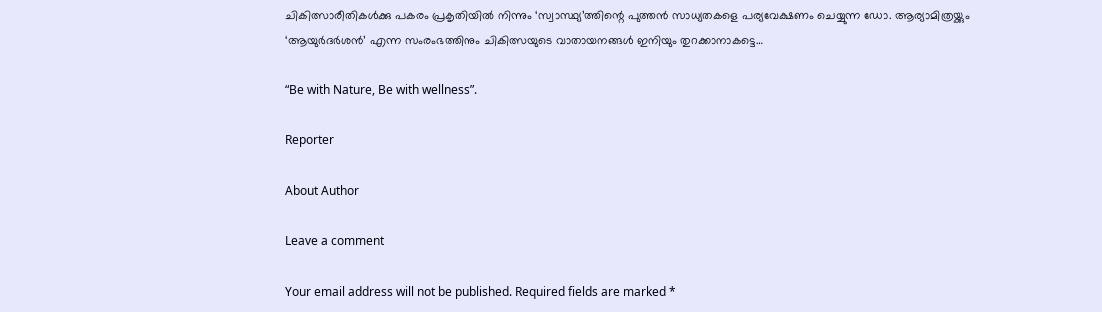ചികിത്സാരീതികള്‍ക്കു പകരം പ്രകൃതിയില്‍ നിന്നും ‘സ്വാസ്ഥ്യ’ത്തിന്റെ പുത്തന്‍ സാധ്യതകളെ പര്യവേക്ഷണം ചെയ്യുന്ന ഡോ. ആര്യാമിത്രയ്ക്കും ‘ആയുര്‍ദര്‍ശന്‍’ എന്ന സംരംഭത്തിനും ചികിത്സയുടെ വാതായനങ്ങള്‍ ഇനിയും തുറക്കാനാകട്ടെ…

“Be with Nature, Be with wellness”.

Reporter

About Author

Leave a comment

Your email address will not be published. Required fields are marked *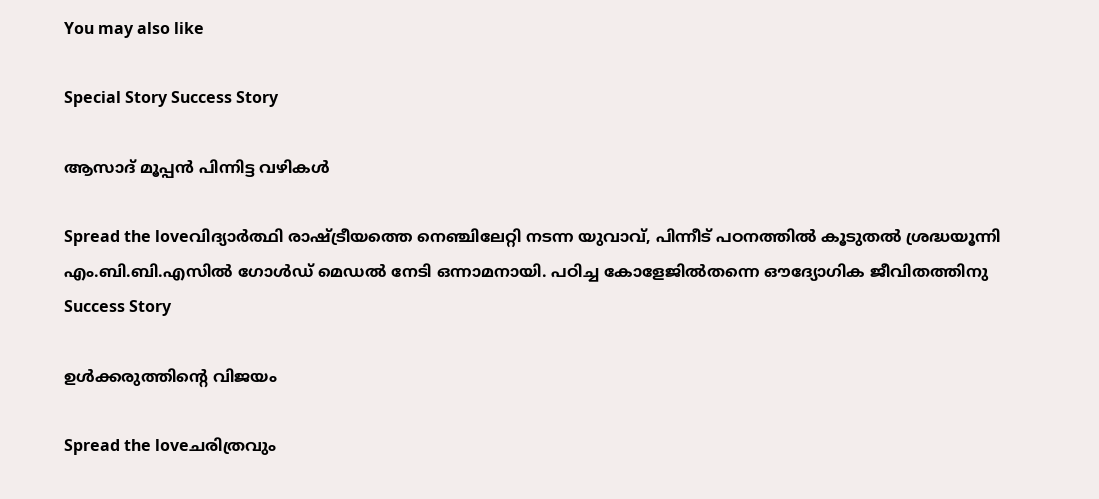You may also like

Special Story Success Story

ആസാദ് മൂപ്പന്‍ പിന്നിട്ട വഴികള്‍

Spread the loveവിദ്യാര്‍ത്ഥി രാഷ്ട്രീയത്തെ നെഞ്ചിലേറ്റി നടന്ന യുവാവ്, പിന്നീട് പഠനത്തില്‍ കൂടുതല്‍ ശ്രദ്ധയൂന്നി എം.ബി.ബി.എസില്‍ ഗോള്‍ഡ് മെഡല്‍ നേടി ഒന്നാമനായി. പഠിച്ച കോളേജില്‍തന്നെ ഔദ്യോഗിക ജീവിതത്തിനു
Success Story

ഉള്‍ക്കരുത്തിന്റെ വിജയം

Spread the loveചരിത്രവും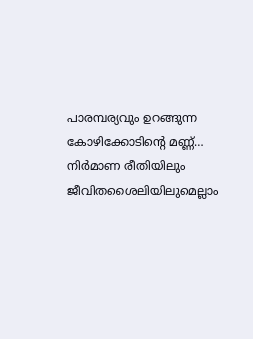പാരമ്പര്യവും ഉറങ്ങുന്ന കോഴിക്കോടിന്റെ മണ്ണ്… നിര്‍മാണ രീതിയിലും ജീവിതശൈലിയിലുമെല്ലാം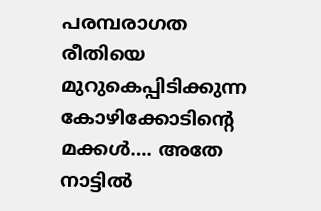പരമ്പരാഗത രീതിയെ മുറുകെപ്പിടിക്കുന്ന കോഴിക്കോടിന്റെ മക്കള്‍…. അതേ നാട്ടില്‍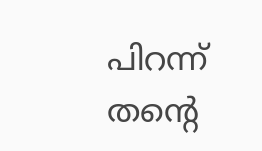പിറന്ന് തന്റെ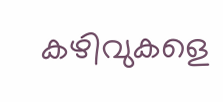കഴിവുകളെ